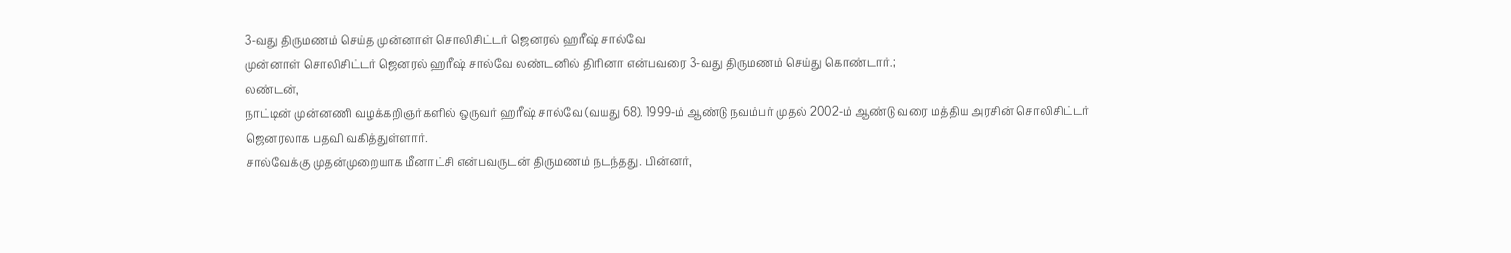3-வது திருமணம் செய்த முன்னாள் சொலிசிட்டர் ஜெனரல் ஹரீஷ் சால்வே
முன்னாள் சொலிசிட்டர் ஜெனரல் ஹரீஷ் சால்வே லண்டனில் திரினா என்பவரை 3-வது திருமணம் செய்து கொண்டார்.;
லண்டன்,
நாட்டின் முன்னணி வழக்கறிஞர்களில் ஒருவர் ஹரீஷ் சால்வே (வயது 68). 1999-ம் ஆண்டு நவம்பர் முதல் 2002-ம் ஆண்டு வரை மத்திய அரசின் சொலிசிட்டர் ஜெனரலாக பதவி வகித்துள்ளார்.
சால்வேக்கு முதன்முறையாக மீனாட்சி என்பவருடன் திருமணம் நடந்தது. பின்னர்,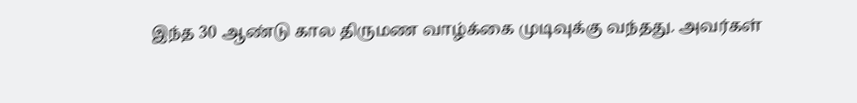இந்த 30 ஆண்டு கால திருமண வாழ்க்கை முடிவுக்கு வந்தது. அவர்கள்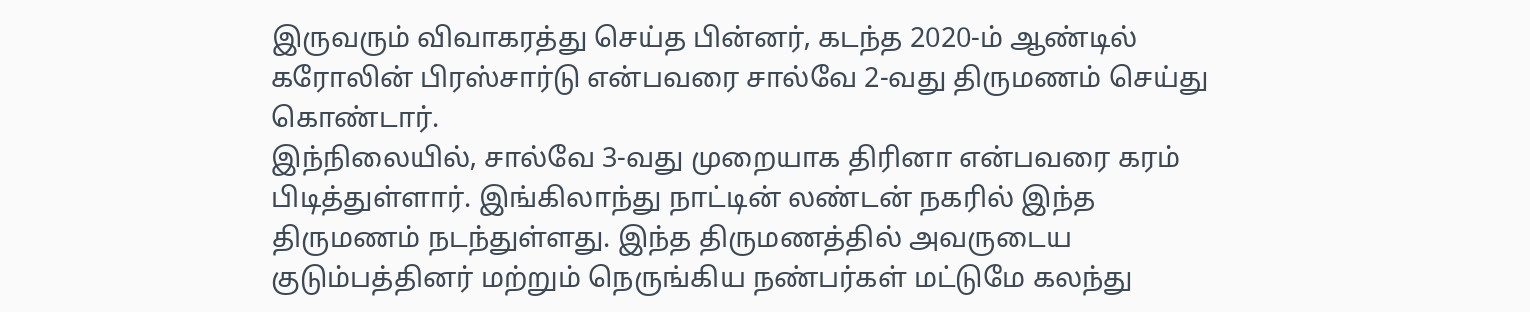இருவரும் விவாகரத்து செய்த பின்னர், கடந்த 2020-ம் ஆண்டில் கரோலின் பிரஸ்சார்டு என்பவரை சால்வே 2-வது திருமணம் செய்து கொண்டார்.
இந்நிலையில், சால்வே 3-வது முறையாக திரினா என்பவரை கரம் பிடித்துள்ளார். இங்கிலாந்து நாட்டின் லண்டன் நகரில் இந்த திருமணம் நடந்துள்ளது. இந்த திருமணத்தில் அவருடைய குடும்பத்தினர் மற்றும் நெருங்கிய நண்பர்கள் மட்டுமே கலந்து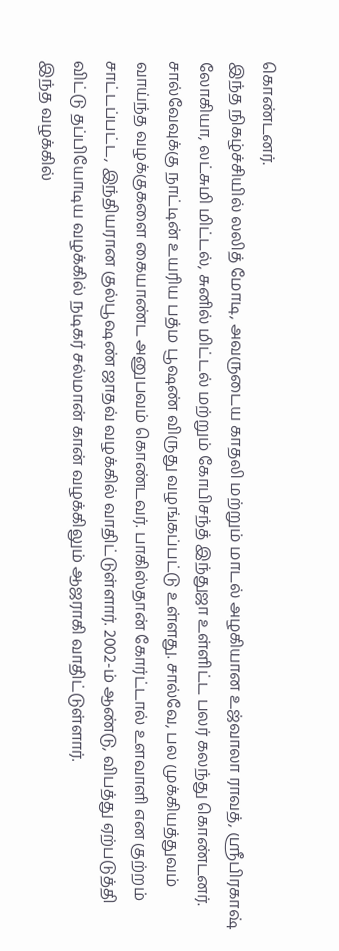கொண்டனர்.
இந்த நிகழ்ச்சியில் லலித் மோடி, அவருடைய காதலி மற்றும் மாடல் அழகியான உஜ்வாலா ராவத், ஸ்ரீபிரகாஷ் லோகியா, லட்சுமி மிட்டல், சுனில் மிட்டல் மற்றும் கோபிசந்த் இந்துஜா உள்ளிட்ட பலர் கலந்து கொண்டனர்.
சால்வேவுக்கு நாட்டின் உயரிய பத்ம பூஷண் விருது வழங்கப்பட்டு உள்ளது. சால்வே, பல முக்கியத்துவம் வாய்ந்த வழக்குகளை கையாண்ட அனுபவம் கொண்டவர். பாகிஸ்தான் கோர்ட்டால் உளவாளி என குற்றம் சாட்டப்பட்ட, இந்தியரான குல்பூஷண் ஜாதவ் வழக்கில் வாதிட்டுள்ளார். 2002-ம் ஆண்டு, விபத்து ஏற்படுத்தி விட்டு தப்பியோடிய வழக்கில் நடிகர் சல்மான் கான் வழக்கிலும் ஆஜராகி வாதிட்டுள்ளார்.
இந்த வழக்கில்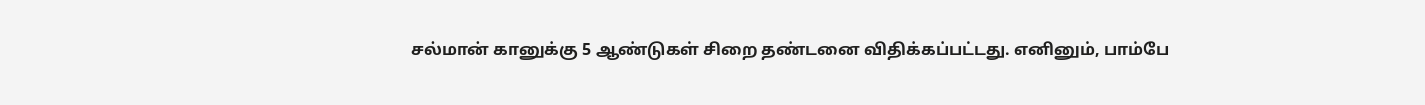சல்மான் கானுக்கு 5 ஆண்டுகள் சிறை தண்டனை விதிக்கப்பட்டது. எனினும், பாம்பே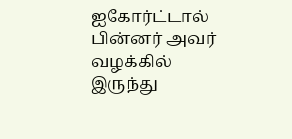ஐகோர்ட்டால் பின்னர் அவர் வழக்கில் இருந்து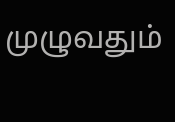முழுவதும்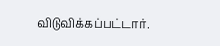விடுவிக்கப்பட்டார்.